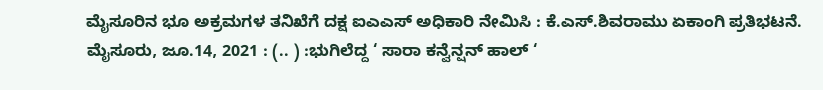ಮೈಸೂರಿನ ಭೂ ಅಕ್ರಮಗಳ ತನಿಖೆಗೆ ದಕ್ಷ ಐಎಎಸ್ ಅಧಿಕಾರಿ ನೇಮಿಸಿ : ಕೆ.ಎಸ್.ಶಿವರಾಮು ಏಕಾಂಗಿ ಪ್ರತಿಭಟನೆ. ಮೈಸೂರು, ಜೂ.14, 2021 : (.. ) :ಭುಗಿಲೆದ್ದ ‘ ಸಾರಾ ಕನ್ವೆನ್ಷನ್ ಹಾಲ್ ‘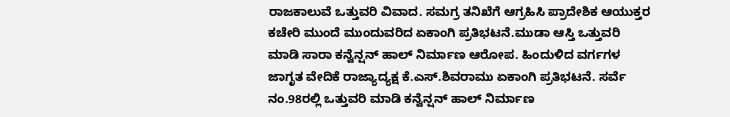ರಾಜಕಾಲುವೆ ಒತ್ತುವರಿ ವಿವಾದ. ಸಮಗ್ರ ತನಿಖೆಗೆ ಆಗ್ರಹಿಸಿ ಪ್ರಾದೇಶಿಕ ಆಯುಕ್ತರ ಕಚೇರಿ ಮುಂದೆ ಮುಂದುವರಿದ ಏಕಾಂಗಿ ಪ್ರತಿಭಟನೆ.ಮುಡಾ ಆಸ್ತಿ ಒತ್ತುವರಿ ಮಾಡಿ ಸಾರಾ ಕನ್ವೆನ್ಷನ್ ಹಾಲ್ ನಿರ್ಮಾಣ ಆರೋಪ. ಹಿಂದುಳಿದ ವರ್ಗಗಳ ಜಾಗೃತ ವೇದಿಕೆ ರಾಜ್ಯಾದ್ಯಕ್ಷ ಕೆ.ಎಸ್.ಶಿವರಾಮು ಏಕಾಂಗಿ ಪ್ರತಿಭಟನೆ. ಸರ್ವೆ ನಂ.98ರಲ್ಲಿ ಒತ್ತುವರಿ ಮಾಡಿ ಕನ್ವೆನ್ಷನ್ ಹಾಲ್ ನಿರ್ಮಾಣ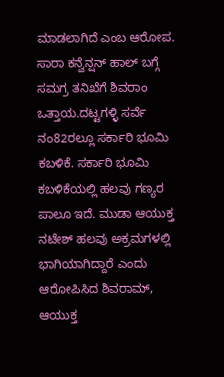ಮಾಡಲಾಗಿದೆ ಎಂಬ ಆರೋಪ. ಸಾರಾ ಕನ್ವೆನ್ಷನ್ ಹಾಲ್ ಬಗ್ಗೆ ಸಮಗ್ರ ತನಿಖೆಗೆ ಶಿವರಾಂ ಒತ್ತಾಯ.ದಟ್ಟಗಳ್ಳಿ ಸರ್ವೆ ನಂ82ರಲ್ಲೂ ಸರ್ಕಾರಿ ಭೂಮಿ ಕಬಳಿಕೆ. ಸರ್ಕಾರಿ ಭೂಮಿ ಕಬಳಿಕೆಯಲ್ಲಿ ಹಲವು ಗಣ್ಯರ ಪಾಲೂ ಇದೆ. ಮುಡಾ ಆಯುಕ್ತ ನಟೇಶ್ ಹಲವು ಅಕ್ರಮಗಳಲ್ಲಿ ಭಾಗಿಯಾಗಿದ್ದಾರೆ ಎಂದು ಆರೋಪಿಸಿದ ಶಿವರಾಮ್, ಆಯುಕ್ತ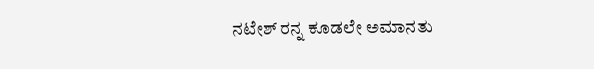ನಟೇಶ್ ರನ್ನ ಕೂಡಲೇ ಅಮಾನತು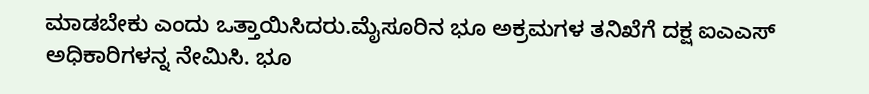ಮಾಡಬೇಕು ಎಂದು ಒತ್ತಾಯಿಸಿದರು.ಮೈಸೂರಿನ ಭೂ ಅಕ್ರಮಗಳ ತನಿಖೆಗೆ ದಕ್ಷ ಐಎಎಸ್ ಅಧಿಕಾರಿಗಳನ್ನ ನೇಮಿಸಿ. ಭೂ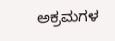ಅಕ್ರಮಗಳ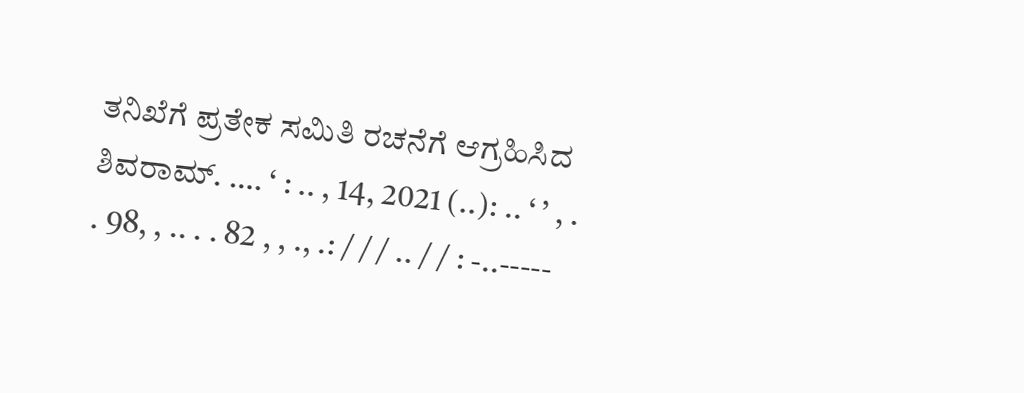ತನಿಖೆಗೆ ಪ್ರತೇಕ ಸಮಿತಿ ರಚನೆಗೆ ಆಗ್ರಹಿಸಿದ ಶಿವರಾಮ್. …. ‘ : .. , 14, 2021 (..): .. ‘ ’ , . . 98, , .. . . 82 , , ., .: / / / .. / / : -..-----